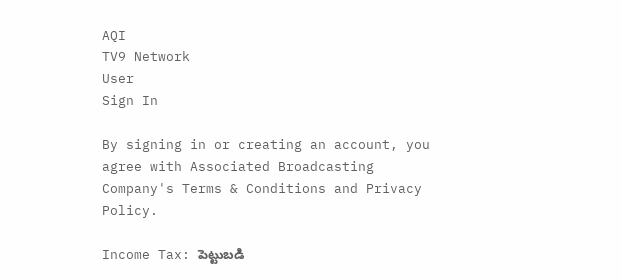AQI
TV9 Network
User
Sign In

By signing in or creating an account, you agree with Associated Broadcasting Company's Terms & Conditions and Privacy Policy.

Income Tax: పెట్టుబడి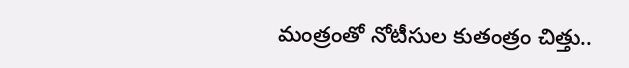మంత్రంతో నోటీసుల కుతంత్రం చిత్తు..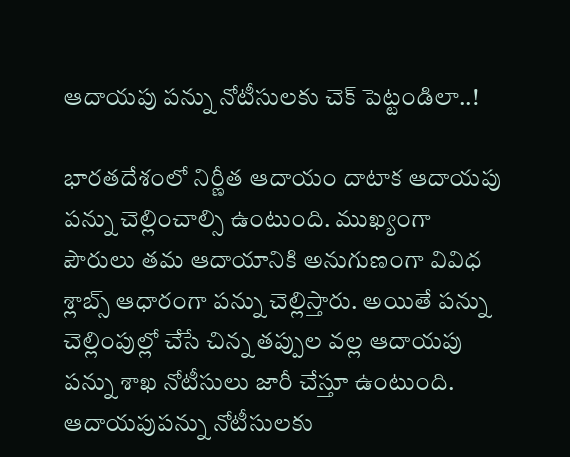ఆదాయపు పన్ను నోటీసులకు చెక్ పెట్టండిలా..!

భారతదేశంలో నిర్ణీత ఆదాయం దాటాక ఆదాయపు పన్ను చెల్లించాల్సి ఉంటుంది. ముఖ్యంగా పౌరులు తమ ఆదాయానికి అనుగుణంగా వివిధ శ్లాబ్స్ ఆధారంగా పన్ను చెల్లిస్తారు. అయితే పన్ను చెల్లింపుల్లో చేసే చిన్న తప్పుల వల్ల ఆదాయపు పన్ను శాఖ నోటీసులు జారీ చేస్తూ ఉంటుంది. ఆదాయపుపన్ను నోటీసులకు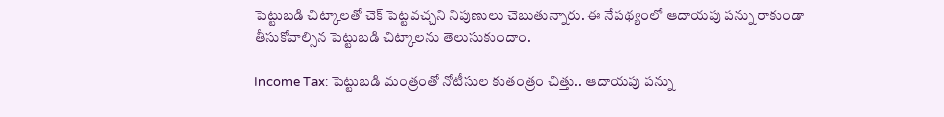పెట్టుబడి చిట్కాలతో చెక్ పెట్టవచ్చని నిపుణులు చెబుతున్నారు. ఈ నేపథ్యంలో ఆదాయపు పన్ను రాకుండా తీసుకోవాల్సిన పెట్టుబడి చిట్కాలను తెలుసుకుందాం.

Income Tax: పెట్టుబడి మంత్రంతో నోటీసుల కుతంత్రం చిత్తు.. ఆదాయపు పన్ను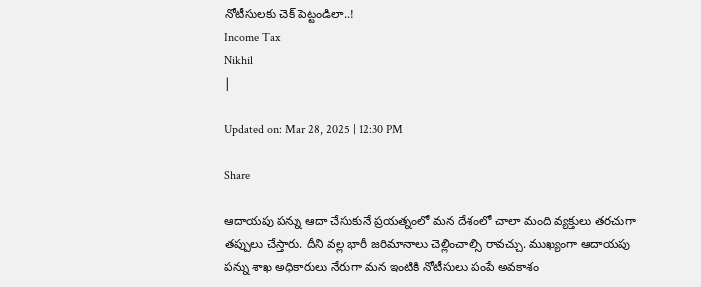నోటీసులకు చెక్ పెట్టండిలా..!
Income Tax
Nikhil
|

Updated on: Mar 28, 2025 | 12:30 PM

Share

ఆదాయపు పన్ను ఆదా చేసుకునే ప్రయత్నంలో మన దేశంలో చాలా మంది వ్యక్తులు తరచుగా తప్పులు చేస్తారు. దీని వల్ల భారీ జరిమానాలు చెల్లించాల్సి రావచ్చు. ముఖ్యంగా ఆదాయపు పన్ను శాఖ అధికారులు నేరుగా మన ఇంటికి నోటీసులు పంపే అవకాశం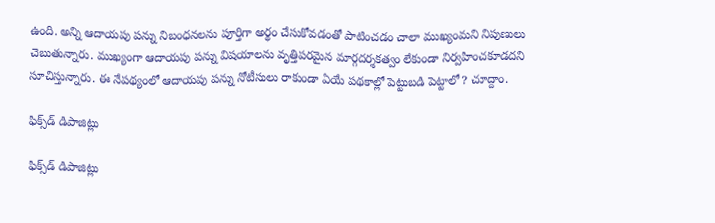ఉంది. అన్ని ఆదాయపు పన్ను నిబంధనలను పూర్తిగా అర్థం చేసుకోవడంతో పాటించడం చాలా ముఖ్యంమని నిపుణులు చెబుతున్నారు. ముఖ్యంగా ఆదాయపు పన్ను విషయాలను వృత్తిపరమైన మార్గదర్శకత్వం లేకుండా నిర్వహించకూడదని సూచిస్తున్నారు. ఈ నేపథ్యంలో ఆదాయపు పన్ను నోటీసులు రాకుండా ఏయే పథకాల్లో పెట్టుబడి పెట్టాలో? చూద్దాం.

ఫిక్స్‌డ్ డిపాజిట్లు

ఫిక్స్‌డ్ డిపాజిట్లు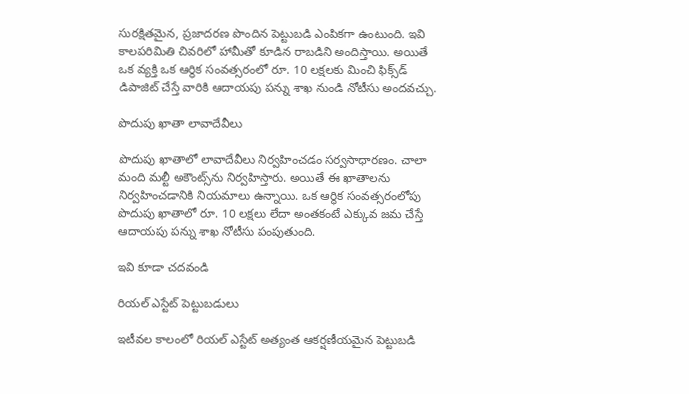సురక్షితమైన, ప్రజాదరణ పొందిన పెట్టుబడి ఎంపికగా ఉంటుంది. ఇవి కాలపరిమితి చివరిలో హామీతో కూడిన రాబడిని అందిస్తాయి. అయితే ఒక వ్యక్తి ఒక ఆర్థిక సంవత్సరంలో రూ. 10 లక్షలకు మించి ఫిక్స్‌డ్ డిపాజిట్ చేస్తే వారికి ఆదాయపు పన్ను శాఖ నుండి నోటీసు అందవచ్చు.

పొదుపు ఖాతా లావాదేవీలు

పొదుపు ఖాతాలో లావాదేవీలు నిర్వహించడం సర్వసాధారణం. చాలా మంది మల్టీ అకౌంట్స్‌ను నిర్వహిస్తారు. అయితే ఈ ఖాతాలను నిర్వహించడానికి నియమాలు ఉన్నాయి. ఒక ఆర్థిక సంవత్సరంలోపు పొదుపు ఖాతాలో రూ. 10 లక్షలు లేదా అంతకంటే ఎక్కువ జమ చేస్తే ఆదాయపు పన్ను శాఖ నోటీసు పంపుతుంది.

ఇవి కూడా చదవండి

రియల్ ఎస్టేట్ పెట్టుబడులు

ఇటీవల కాలంలో రియల్ ఎస్టేట్ అత్యంత ఆకర్షణీయమైన పెట్టుబడి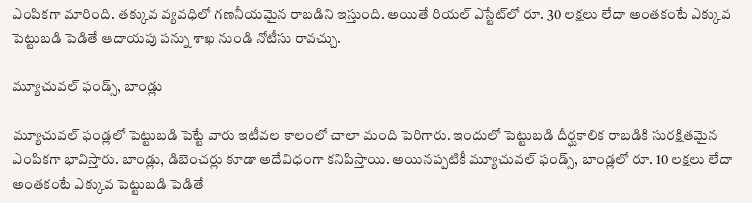ఎంపికగా మారింది. తక్కువ వ్యవధిలో గణనీయమైన రాబడిని ఇస్తుంది. అయితే రియల్ ఎస్టేట్‌లో రూ. 30 లక్షలు లేదా అంతకంటే ఎక్కువ పెట్టుబడి పెడితే ఆదాయపు పన్ను శాఖ నుండి నోటీసు రావచ్చు.

మ్యూచువల్ ఫండ్స్, బాండ్లు

మ్యూచువల్ ఫండ్లలో పెట్టుబడి పెట్టే వారు ఇటీవల కాలంలో చాలా మంది పెరిగారు. ఇందులో పెట్టుబడి దీర్ఘకాలిక రాబడికి సురక్షితమైన ఎంపికగా భావిస్తారు. బాండ్లు, డిబెంచర్లు కూడా అదేవిధంగా కనిపిస్తాయి. అయినప్పటికీ మ్యూచువల్ ఫండ్స్, బాండ్లలో రూ. 10 లక్షలు లేదా అంతకంటే ఎక్కువ పెట్టుబడి పెడితే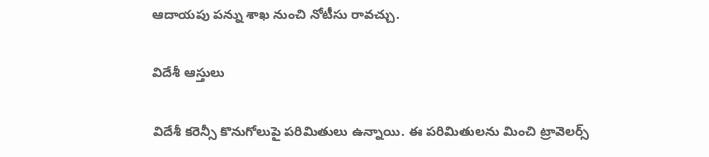ఆదాయపు పన్ను శాఖ నుంచి నోటీసు రావచ్చు.

విదేశీ ఆస్తులు

విదేశీ కరెన్సీ కొనుగోలుపై పరిమితులు ఉన్నాయి. ఈ పరిమితులను మించి ట్రావెలర్స్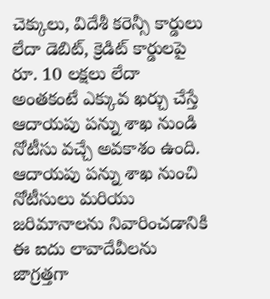చెక్కులు, విదేశీ కరెన్సీ కార్డులు లేదా డెబిట్, క్రెడిట్ కార్డులపై రూ. 10 లక్షలు లేదా అంతకంటే ఎక్కువ ఖర్చు చేస్తే ఆదాయపు పన్ను శాఖ నుండి నోటీసు వచ్చే అవకాశం ఉంది. ఆదాయపు పన్ను శాఖ నుంచి నోటీసులు మరియు జరిమానాలను నివారించడానికి ఈ ఐదు లావాదేవీలను జాగ్రత్తగా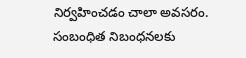నిర్వహించడం చాలా అవసరం. సంబంధిత నిబంధనలకు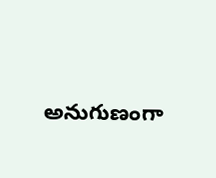అనుగుణంగా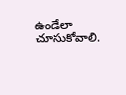ఉండేలా చూసుకోవాలి.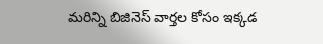మరిన్ని బిజినెస్ వార్తల కోసం ఇక్కడ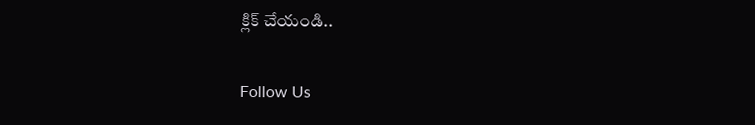క్లిక్ చేయండి..

Follow Us